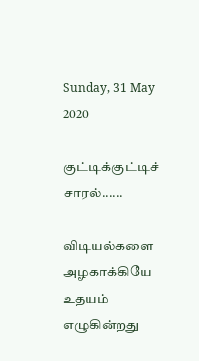Sunday, 31 May 2020

குட்டிக்குட்டிச் சாரல்......

விடியல்களை அழகாக்கியே
உதயம் எழுகின்றது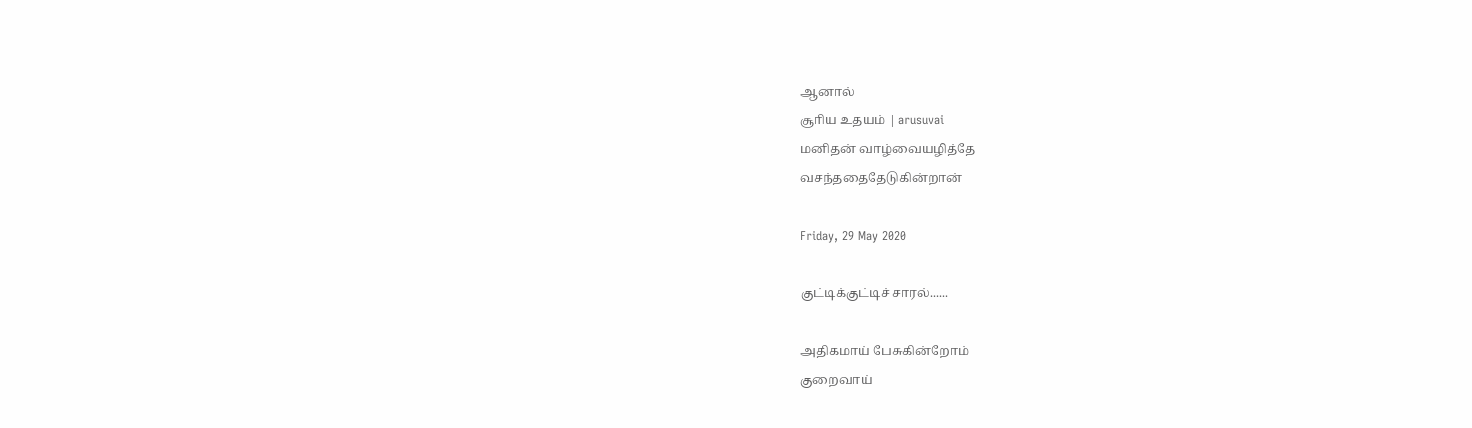ஆனால்
சூாிய உதயம் | arusuvai
மனிதன் வாழ்வையழித்தே
வசந்ததைதேடுகின்றான்

Friday, 29 May 2020

குட்டிக்குட்டிச் சாரல்......

அதிகமாய் பேசுகின்றோம்
குறைவாய்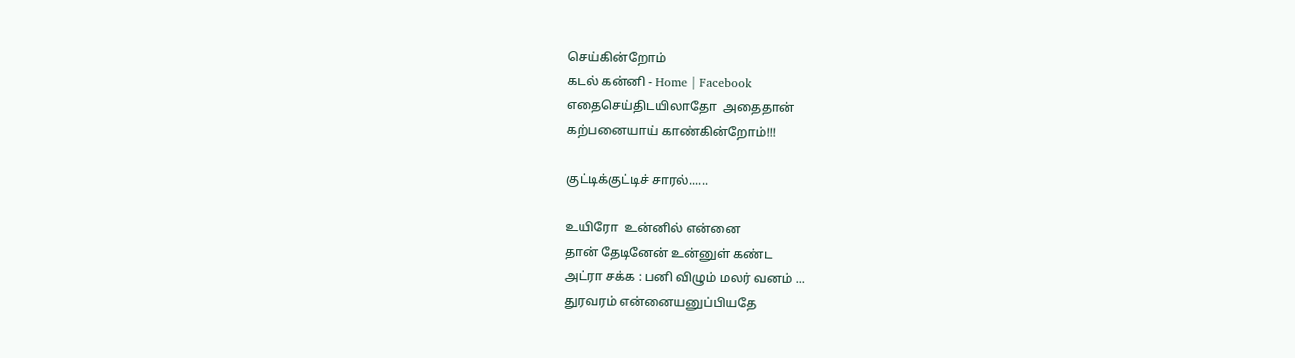செய்கின்றோம்
கடல் கன்னி - Home | Facebook
எதைசெய்திடயிலாதோ  அதைதான்
கற்பனையாய் காண்கின்றோம்!!!

குட்டிக்குட்டிச் சாரல்......

உயிரோ  உன்னில் என்னை
தான் தேடினேன் உன்னுள் கண்ட
அட்ரா சக்க : பனி விழும் மலர் வனம் ...
துரவரம் என்னையனுப்பியதே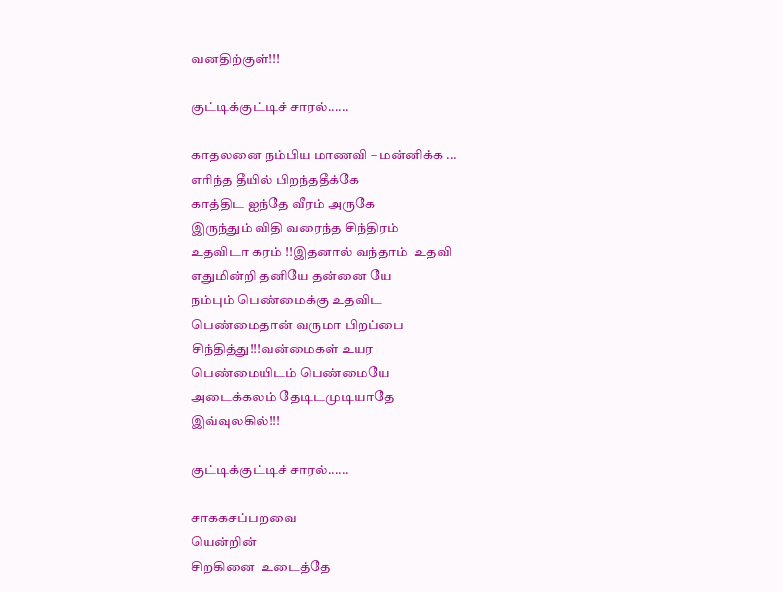வனதிற்குள்!!!

குட்டிக்குட்டிச் சாரல்......

காதலனை நம்பிய மாணவி – மன்னிக்க ...
எரிந்த தீயில் பிறந்ததீக்கே
காத்திட ஐந்தே வீரம் அருகே
இருந்தும் விதி வரைந்த சிந்திரம்
உதவிடா கரம் !!இதனால் வந்தாம்  உதவி
எதுமின்றி தனியே தன்னை யே
நம்பும் பெண்மைக்கு உதவிட
பெண்மைதான் வருமா பிறப்பை
சிந்தித்து!!!வன்மைகள் உயர
பெண்மையிடம் பெண்மையே
அடைக்கலம் தேடிடமுடியாதே
இவ்வுலகில்!!!

குட்டிக்குட்டிச் சாரல்......

சாககசப்பறவை
யென்றின்
சிறகினை  உடைத்தே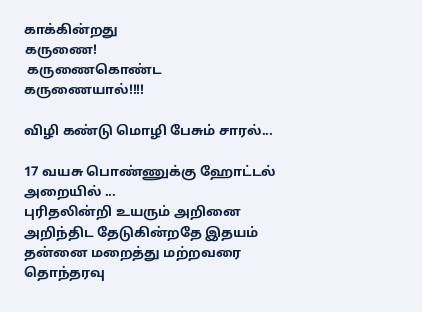காக்கின்றது
கருணை!
 கருணைகொண்ட
கருணையால்!!!!

விழி கண்டு மொழி பேசும் சாரல்...

17 வயசு பொண்ணுக்கு ஹோட்டல் அறையில் ...
புரிதலின்றி உயரும் அறினை
அறிந்திட தேடுகின்றதே இதயம்
தன்னை மறைத்து மற்றவரை
தொந்தரவு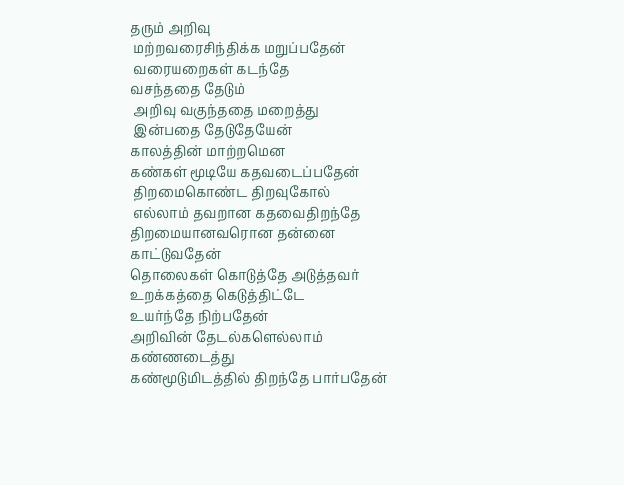தரும் அறிவு
 மற்றவரைசிந்திக்க மறுப்பதேன்
 வரையறைகள் கடந்தே
வசந்ததை தேடும்
 அறிவு வகுந்ததை மறைத்து
 இன்பதை தேடுதேயேன்
காலத்தின் மாற்றமென
கண்கள் மூடியே கதவடைப்பதேன்
 திறமைகொண்ட திறவுகோல்
 எல்லாம் தவறான கதவைதிறந்தே
திறமையானவரொன தன்னை காட்டுவதேன்
தொலைகள் கொடுத்தே அடுத்தவர்
உறக்கத்தை கெடுத்திட்டே
உயர்ந்தே நிற்பதேன்
அறிவின் தேடல்களெல்லாம் கண்ணடைத்து
கண்மூடுமிடத்தில் திறந்தே பார்பதேன்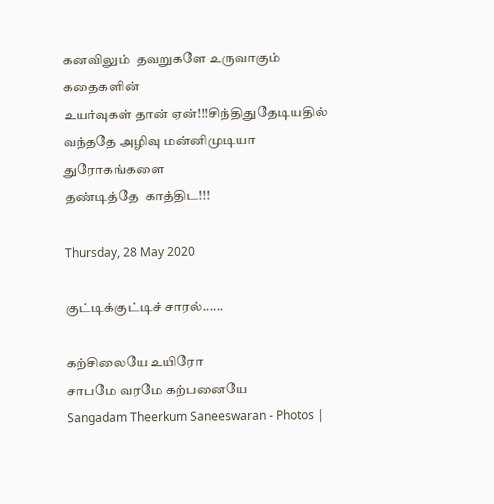கனவிலும்  தவறுகளே உருவாகும் கதைகளின்
உயர்வுகள் தான் ஏன்!!!சிந்திதுதேடியதில்
வந்ததே அழிவு மன்னிமுடியா துரோகங்களை
தண்டித்தே  காத்திட!!!

Thursday, 28 May 2020

குட்டிக்குட்டிச் சாரல்......

கற்சிலையே உயிரோ
சாபமே வரமே கற்பனையே
Sangadam Theerkum Saneeswaran - Photos |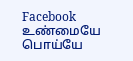Facebook
உண்மையே பொய்யே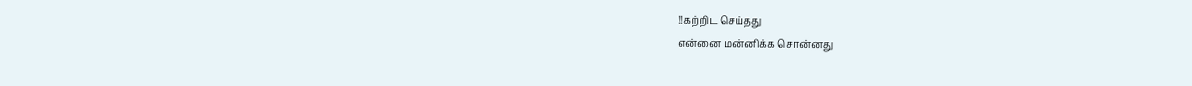!!கற்றிட செய்தது
என்னை மன்னிக்க சொன்னது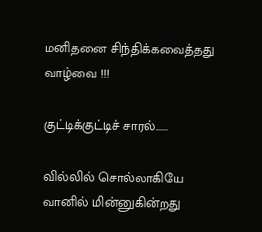மனிதனை சிந்திக்கவைத்தது வாழ்வை !!!

குட்டிக்குட்டிச் சாரல்......

வில்லில் சொல்லாகியே
வானில் மின்னுகின்றது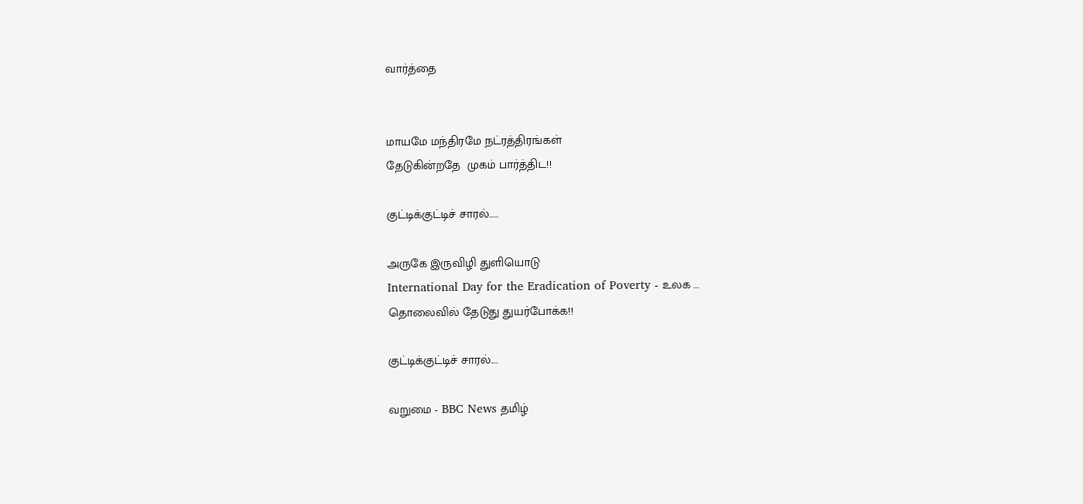வார்த்தை


மாயமே மந்திரமே நட்ரத்திரங்கள்
தேடுகின்றதே  முகம் பார்த்திட!!

குட்டிக்குட்டிச் சாரல்.....

அருகே இருவிழி துளியொடு
International Day for the Eradication of Poverty - உலக ...
தொலைவில் தேடுது துயர்போக்க!!

குட்டிக்குட்டிச் சாரல்....

வறுமை - BBC News தமிழ்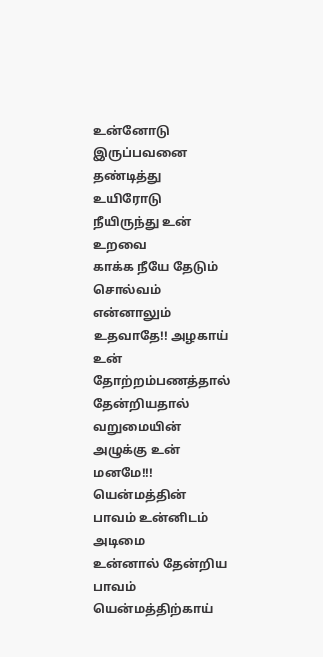உன்னோடு இருப்பவனை தண்டித்து
உயிரோடு நீயிருந்து உன் உறவை
காக்க நீயே தேடும் சொல்வம்
என்னாலும் உதவாதே!! அழகாய்
உன் தோற்றம்பணத்தால் தேன்றியதால்
வறுமையின் அழுக்கு உன் மனமே!!!
யென்மத்தின் பாவம் உன்னிடம் அடிமை
உன்னால் தேன்றிய பாவம் யென்மத்திற்காய்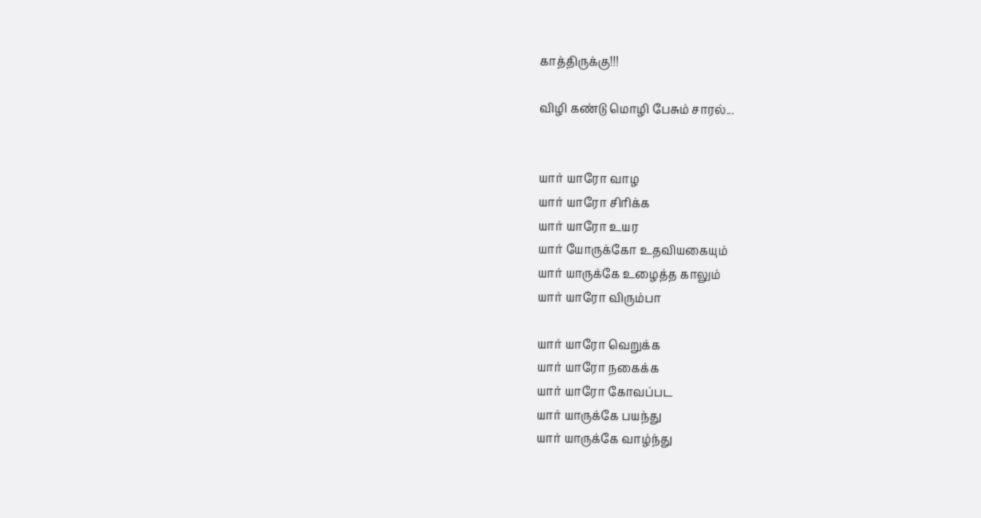காத்திருக்கு!!!

விழி கண்டு மொழி பேசும் சாரல்...


யார் யாரோ வாழ
யார் யாரோ சிரிக்க
யார் யாரோ உயர
யார் யோருக்கோ உதவியகையும்
யார் யாருக்கே உழைத்த காலும்
யார் யாரோ விரும்பா

யார் யாரோ வெறுக்க
யார் யாரோ நகைக்க
யார் யாரோ கோவப்பட
யார் யாருக்கே பயந்து
யார் யாருக்கே வாழ்ந்து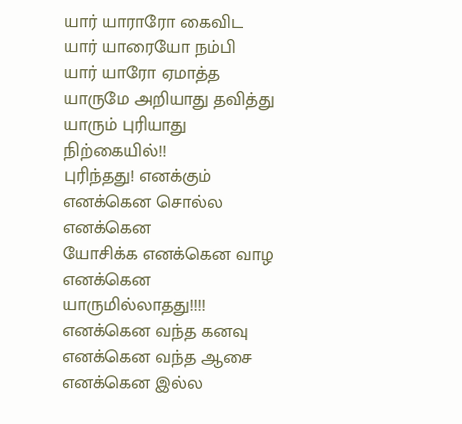யார் யாராரோ கைவிட
யார் யாரையோ நம்பி
யார் யாரோ ஏமாத்த
யாருமே அறியாது தவித்து
யாரும் புரியாது நிற்கையில்!!
புரிந்தது! எனக்கும்
எனக்கென சொல்ல எனக்கென
யோசிக்க எனக்கென வாழ
எனக்கென யாருமில்லாதது!!!!
எனக்கென வந்த கனவு
எனக்கென வந்த ஆசை
எனக்கென இல்ல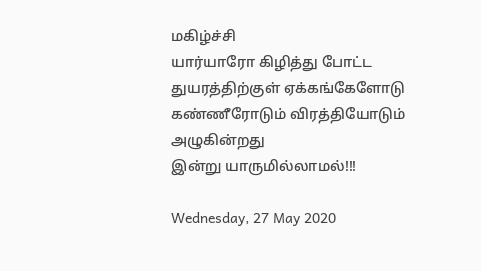மகிழ்ச்சி
யார்யாரோ கிழித்து போட்ட
துயரத்திற்குள் ஏக்கங்கேளோடு
கண்ணீரோடும் விரத்தியோடும்
அழுகின்றது
இன்று யாருமில்லாமல்!!!

Wednesday, 27 May 2020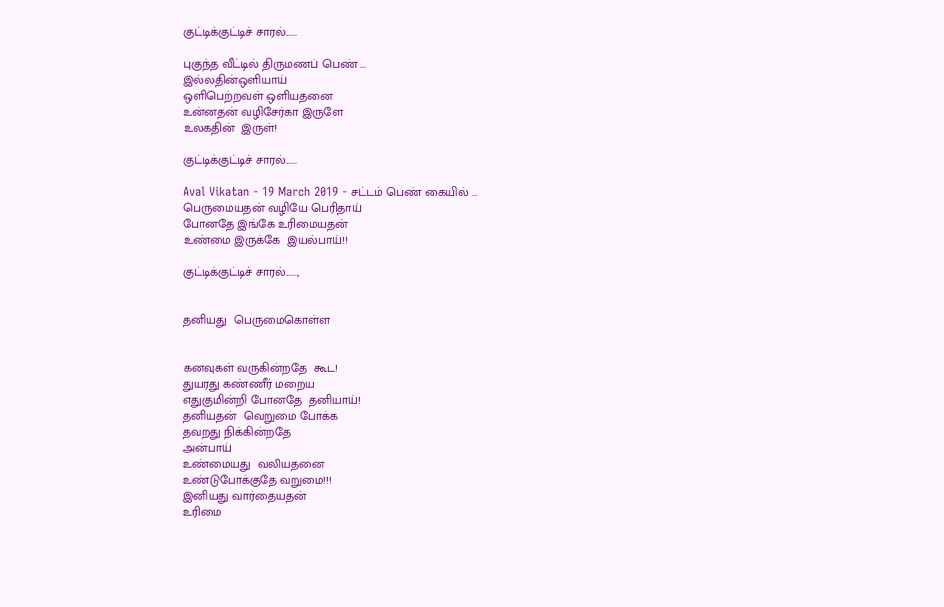குட்டிக்குட்டிச் சாரல்......

புகுந்த வீட்டில் திருமணப் பெண் ...
இல்லதின்ஒளியாய்
ஒளிபெற்றவள் ஒளியதனை
உன்னதன் வழிசேர்கா இருளே
உலகதின்  இருள்!

குட்டிக்குட்டிச் சாரல்......

Aval Vikatan - 19 March 2019 - சட்டம் பெண் கையில் ...
பெருமையதன் வழியே பெரிதாய்
போனதே இங்கே உரிமையதன்
உண்மை இருக்கே  இயல்பாய்!!

குட்டிக்குட்டிச் சாரல்......,


தனியது  பெருமைகொள்ள


கனவுகள் வருகின்றதே  கூட!
துயரது கண்ணீர் மறைய
எதுகுமின்றி போனதே  தனியாய்!
தனியதன்  வெறுமை போக்க
தவறது நிக்கின்றதே
அன்பாய்
உண்மையது  வலியதனை
உண்டுபோக்குதே வறுமை!!!
இனியது வார்தையதன்
உரிமை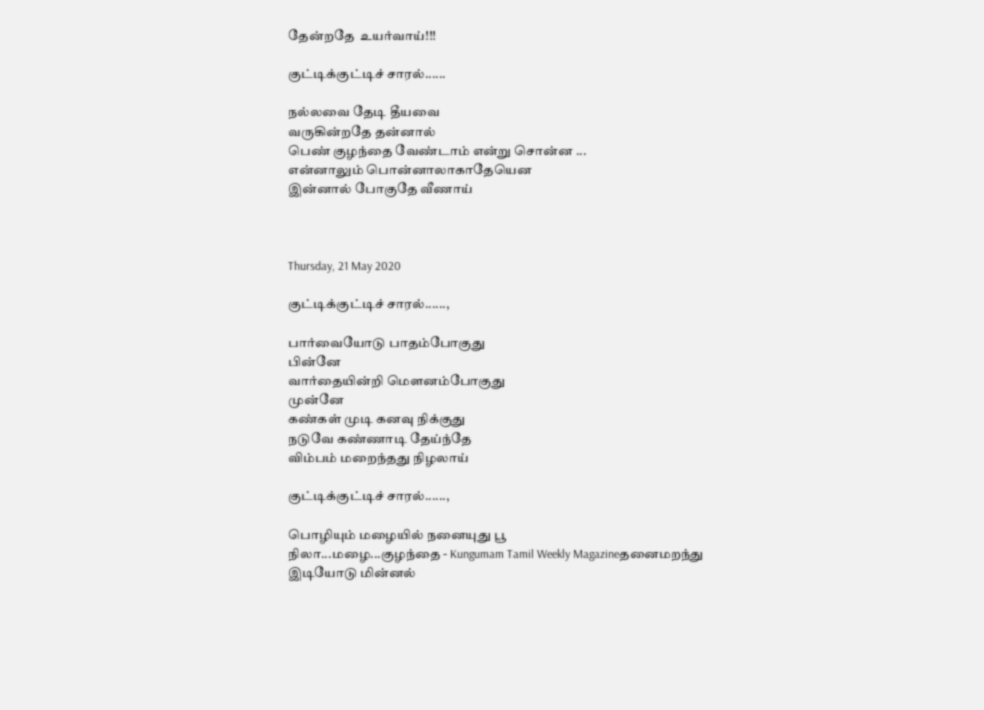தேன்றதே  உயர்வாய்!!!

குட்டிக்குட்டிச் சாரல்......

நல்லவை தேடி தீயவை
வருகின்றதே தன்னால்
பெண் குழந்தை வேண்டாம் என்று சொன்ன ...
என்னாலும் பொன்னாலாகாதேயென
இன்னால் போகுதே வீணாய்



Thursday, 21 May 2020

குட்டிக்குட்டிச் சாரல்......,

பார்வையோடு பாதம்போகுது
பின்னே
வார்தையின்றி மௌனம்போகுது
முன்னே
கண்கள் முடி கனவு நிக்குது
நடுவே கண்ணாடி தேய்ந்தே
விம்பம் மறைந்தது நிழலாய்

குட்டிக்குட்டிச் சாரல்......,

பொழியும் மழையில் நனையுது பூ
நிலா...மழை...குழந்தை - Kungumam Tamil Weekly Magazineதனைமறந்து இடியோடு மின்னல்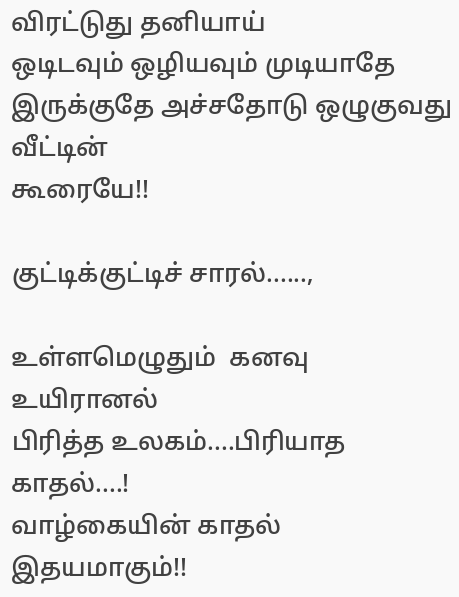விரட்டுது தனியாய்
ஒடிடவும் ஒழியவும் முடியாதே
இருக்குதே அச்சதோடு ஒழுகுவது வீட்டின்
கூரையே!!

குட்டிக்குட்டிச் சாரல்......,

உள்ளமெழுதும்  கனவு உயிரானல்
பிரித்த உலகம்....பிரியாத காதல்....!
வாழ்கையின் காதல் இதயமாகும்!!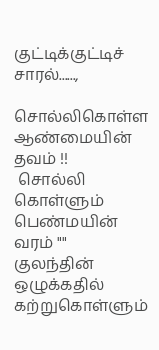குட்டிக்குட்டிச் சாரல்......,

சொல்லிகொள்ள ஆண்மையின்
தவம் !!
 சொல்லி கொள்ளும் பெண்மயின்
வரம் ""
குலந்தின் ஒழுக்கதில் கற்றுகொள்ளும்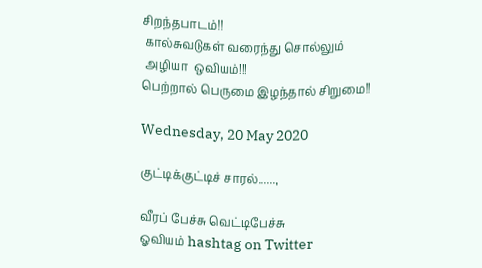சிறந்தபாடம்!!
 கால்சுவடுகள் வரைந்து சொல்லும்
 அழியா  ஒவியம்!!!
பெற்றால் பெருமை இழந்தால் சிறுமை!!

Wednesday, 20 May 2020

குட்டிக்குட்டிச் சாரல்......,

வீரப் பேச்சு வெட்டிபேச்சு
ஓவியம் hashtag on Twitter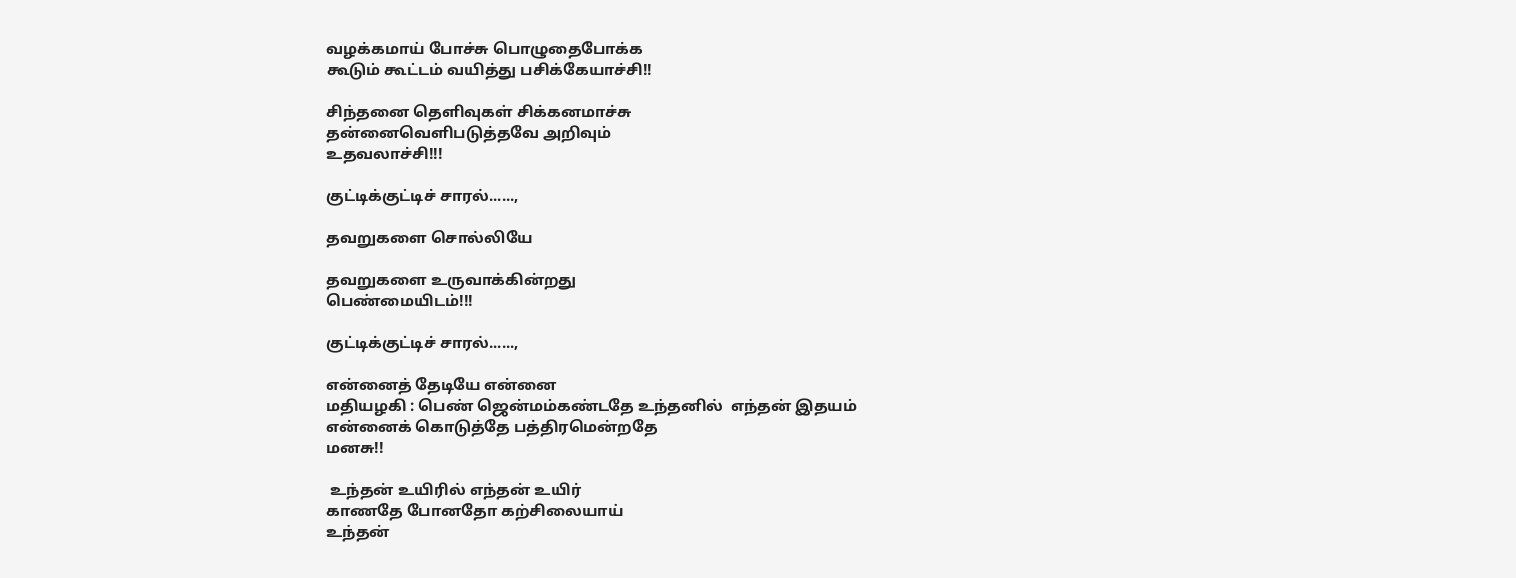வழக்கமாய் போச்சு பொழுதைபோக்க
கூடும் கூட்டம் வயித்து பசிக்கேயாச்சி!!

சிந்தனை தெளிவுகள் சிக்கனமாச்சு
தன்னைவெளிபடுத்தவே அறிவும்
உதவலாச்சி!!!

குட்டிக்குட்டிச் சாரல்......,

தவறுகளை சொல்லியே

தவறுகளை உருவாக்கின்றது
பெண்மையிடம்!!!

குட்டிக்குட்டிச் சாரல்......,

என்னைத் தேடியே என்னை
மதியழகி : பெண் ஜென்மம்கண்டதே உந்தனில்  எந்தன் இதயம்
என்னைக் கொடுத்தே பத்திரமென்றதே
மனசு!!

 உந்தன் உயிரில் எந்தன் உயிர்
காணதே போனதோ கற்சிலையாய்
உந்தன்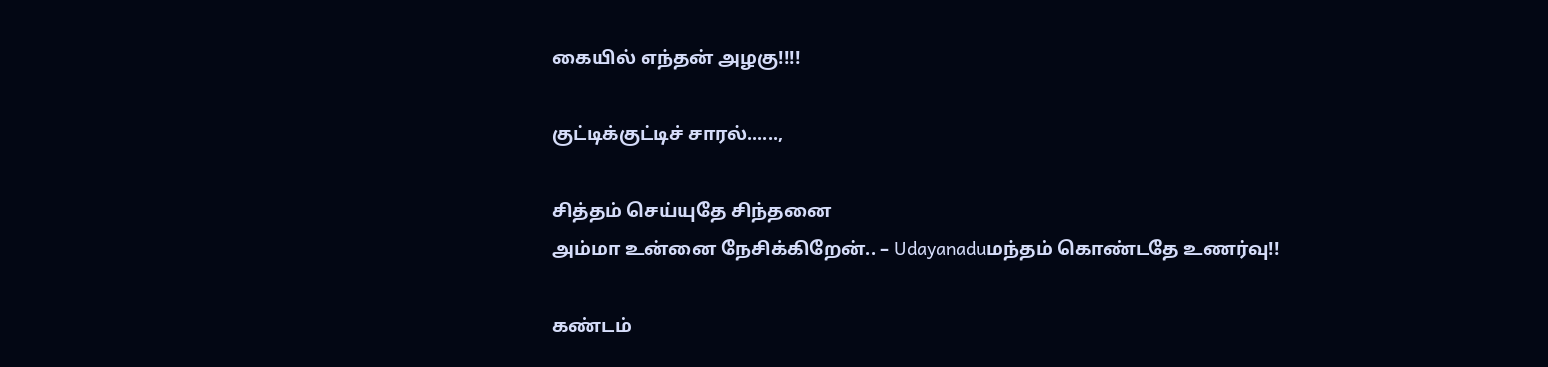கையில் எந்தன் அழகு!!!!

குட்டிக்குட்டிச் சாரல்......,

சித்தம் செய்யுதே சிந்தனை
அம்மா உன்னை நேசிக்கிறேன்.. – Udayanaduமந்தம் கொண்டதே உணர்வு!!

கண்டம்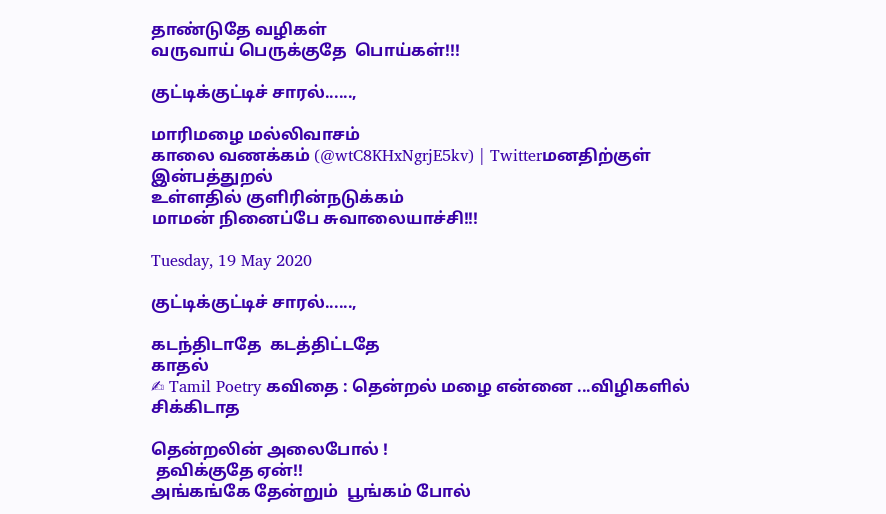தாண்டுதே வழிகள்
வருவாய் பெருக்குதே  பொய்கள்!!!

குட்டிக்குட்டிச் சாரல்......,

மாரிமழை மல்லிவாசம்
காலை வணக்கம் (@wtC8KHxNgrjE5kv) | Twitterமனதிற்குள் இன்பத்துறல்
உள்ளதில் குளிரின்நடுக்கம்
மாமன் நினைப்பே சுவாலையாச்சி!!!

Tuesday, 19 May 2020

குட்டிக்குட்டிச் சாரல்......,

கடந்திடாதே  கடத்திட்டதே
காதல்
✍ Tamil Poetry கவிதை : தென்றல் மழை என்னை ...விழிகளில் சிக்கிடாத

தென்றலின் அலைபோல் !
 தவிக்குதே ஏன்!!
அங்கங்கே தேன்றும்  பூங்கம் போல்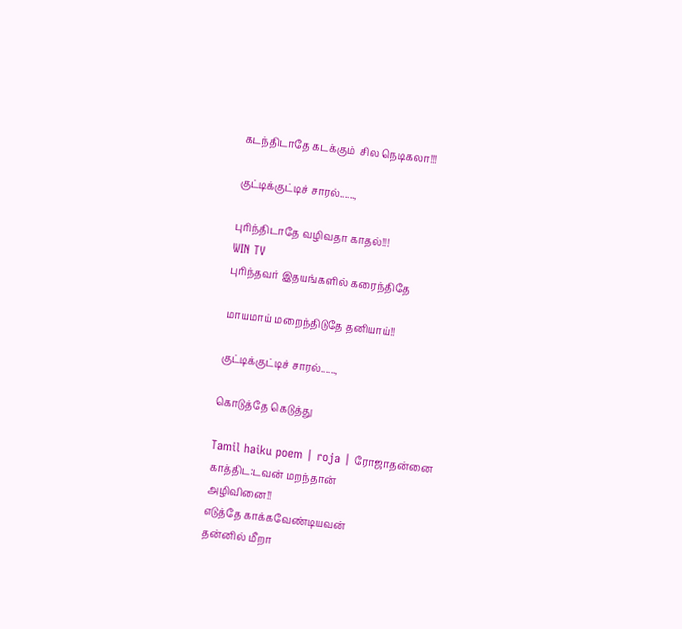கடந்திடாதே கடக்கும்  சில நெடிகலா!!!

குட்டிக்குட்டிச் சாரல்......,

புரிந்திடாதே வழிவதா காதல்!!!
WIN TV
புரிந்தவர் இதயங்களில் கரைந்திதே

மாயமாய் மறைந்திடுதே தனியாய்!!

குட்டிக்குட்டிச் சாரல்......,

கொடுத்தே கெடுத்து

Tamil haiku poem | roja | ரோஜாதன்னை காத்திட:டவன் மறந்தான்
அழிவினை!!
எடுத்தே காக்கவேண்டியவன்
தன்னில் மீறா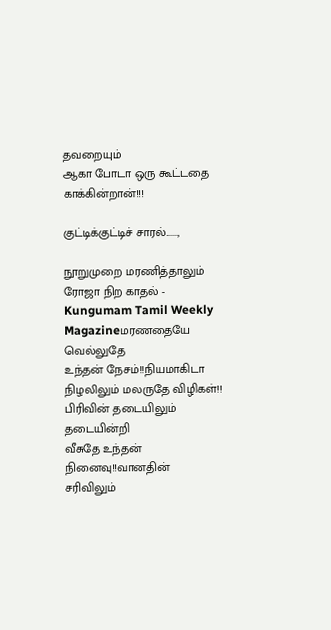தவறையும்
ஆகா போடா ஒரு கூட்டதை
காக்கின்றான்!!!

குட்டிக்குட்டிச் சாரல்......,

நூறுமுறை மரணித்தாலும்
ரோஜா நிற காதல் - Kungumam Tamil Weekly Magazineமரணதையே வெல்லுதே
உந்தன் நேசம்!!நியமாகிடா
நிழலிலும் மலருதே விழிகள்!!
பிரிவின் தடையிலும் தடையின்றி
வீசுதே உந்தன் நினைவு!!வானதின்
சரிவிலும்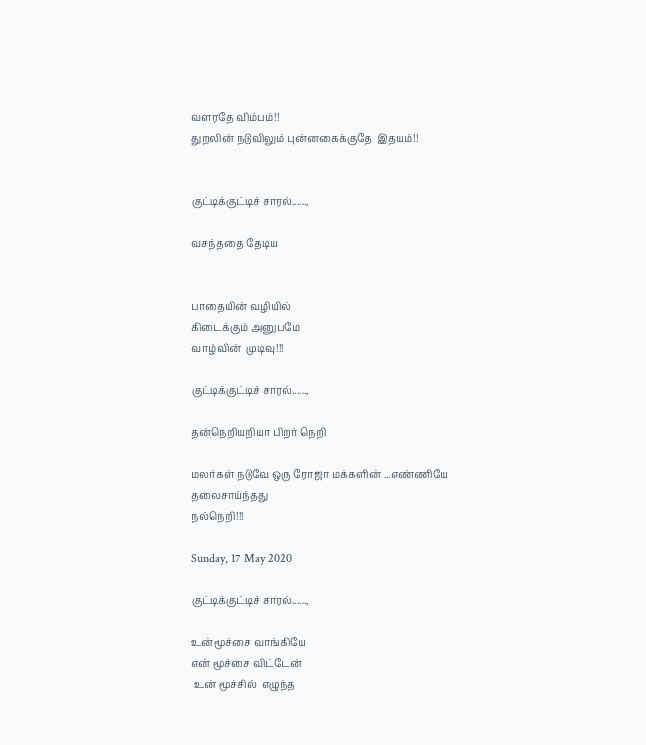வளரதே விம்பம்!!
துறலின் நடுவிலும் புன்னகைக்குதே  இதயம்!!


குட்டிக்குட்டிச் சாரல்......,

வசந்ததை தேடிய


பாதையின் வழியில்
கிடைக்கும் அனுபமே
வாழ்வின்  முடிவு!!!

குட்டிக்குட்டிச் சாரல்......,

தன்நெறியறியா பிறர் நெறி

மலர்கள் நடுவே ஒரு ரோஜா மக்களின் ...எண்ணியே தலைசாய்ந்தது
நல்நெறி!!!

Sunday, 17 May 2020

குட்டிக்குட்டிச் சாரல்......,

உன்மூச்சை வாங்கியே
என் மூச்சை விட்டேன்
 உன் மூச்சில்  எழுந்த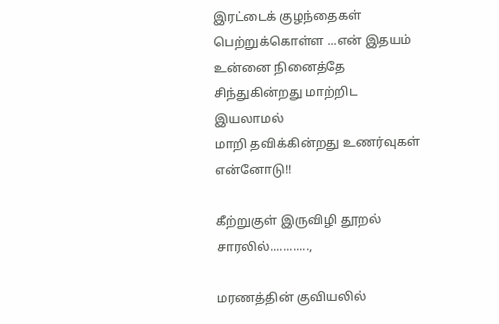இரட்டைக் குழந்தைகள் பெற்றுக்கொள்ள ...என் இதயம் உன்னை நினைத்தே
சிந்துகின்றது மாற்றிட இயலாமல்
மாறி தவிக்கின்றது உணர்வுகள்
என்னோடு!!

கீற்றுகுள் இருவிழி தூறல் சாரலில்............,

மரணத்தின் குவியலில்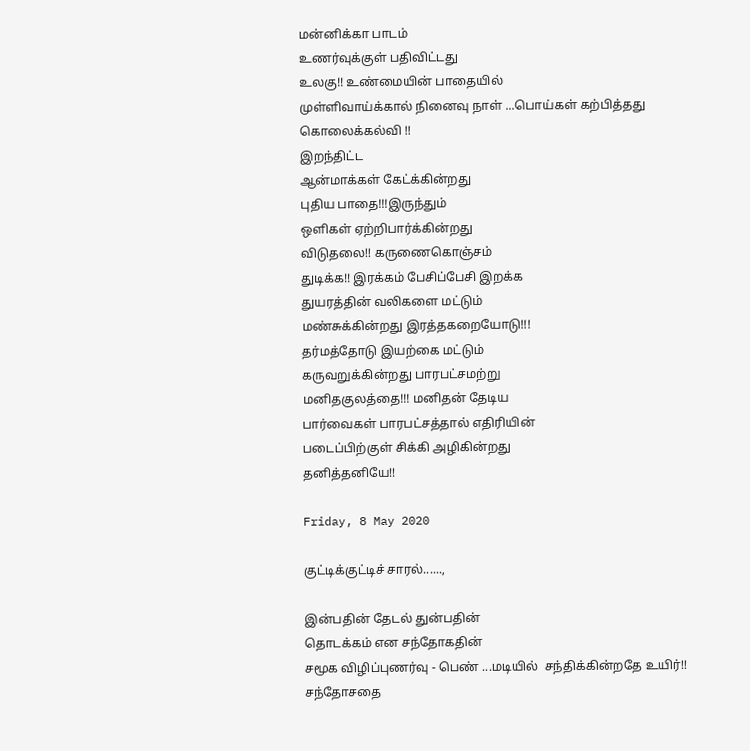மன்னிக்கா பாடம்
உணர்வுக்குள் பதிவிட்டது
உலகு!! உண்மையின் பாதையில்
முள்ளிவாய்க்கால் நினைவு நாள் ...பொய்கள் கற்பித்தது
கொலைக்கல்வி !!
இறந்திட்ட
ஆன்மாக்கள் கேட்க்கின்றது
புதிய பாதை!!!இருந்தும்
ஒளிகள் ஏற்றிபார்க்கின்றது
விடுதலை!! கருணைகொஞ்சம்
துடிக்க!! இரக்கம் பேசிப்பேசி இறக்க
துயரத்தின் வலிகளை மட்டும்
மண்சுக்கின்றது இரத்தகறையோடு!!!
தர்மத்தோடு இயற்கை மட்டும்
கருவறுக்கின்றது பாரபட்சமற்று
மனிதகுலத்தை!!! மனிதன் தேடிய
பார்வைகள் பாரபட்சத்தால் எதிரியின்
படைப்பிற்குள் சிக்கி அழிகின்றது
தனித்தனியே!!

Friday, 8 May 2020

குட்டிக்குட்டிச் சாரல்......,

இன்பதின் தேடல் துன்பதின்
தொடக்கம் என சந்தோகதின்
சமூக விழிப்புணர்வு - பெண் ...மடியில்  சந்திக்கின்றதே உயிர்!!
சந்தோசதை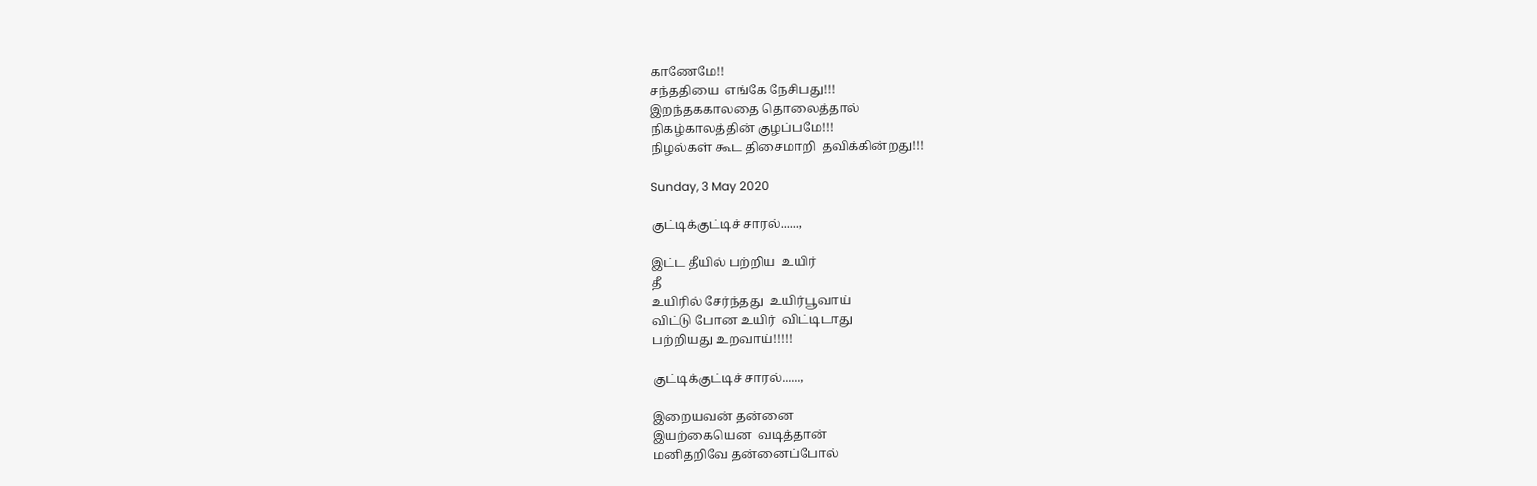காணேமே!!
சந்ததியை  எங்கே நேசிபது!!!
இறந்தககாலதை தொலைத்தால்
நிகழ்காலத்தின் குழப்பமே!!!
நிழல்கள் கூட திசைமாறி  தவிக்கின்றது!!!

Sunday, 3 May 2020

குட்டிக்குட்டிச் சாரல்......,

இட்ட தீயில் பற்றிய  உயிர்
தீ
உயிரில் சேர்ந்தது  உயிர்பூவாய்
விட்டு போன உயிர்  விட்டிடாது
பற்றியது உறவாய்!!!!!

குட்டிக்குட்டிச் சாரல்......,

இறையவன் தன்னை
இயற்கையென  வடித்தான்
மனிதறிவே தன்னைப்போல்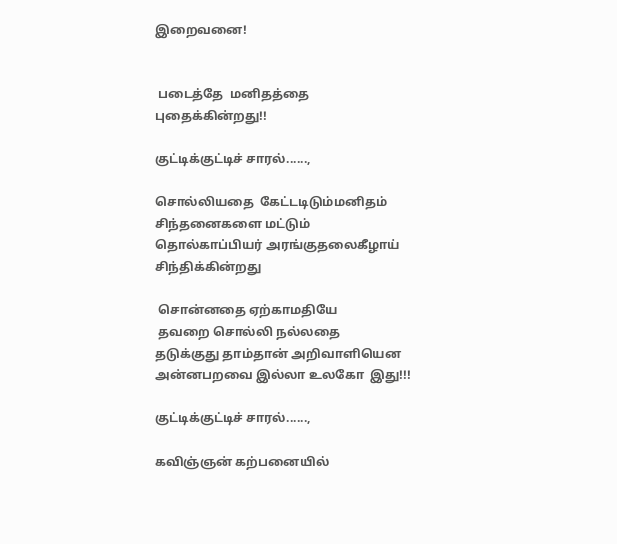இறைவனை!


 படைத்தே  மனிதத்தை
புதைக்கின்றது!!

குட்டிக்குட்டிச் சாரல்......,

சொல்லியதை  கேட்டடிடும்மனிதம்
சிந்தனைகளை மட்டும்
தொல்காப்பியர் அரங்குதலைகீழாய் சிந்திக்கின்றது

 சொன்னதை ஏற்காமதியே
 தவறை சொல்லி நல்லதை
தடுக்குது தாம்தான் அறிவாளியென
அன்னபறவை இல்லா உலகோ  இது!!!

குட்டிக்குட்டிச் சாரல்......,

கவிஞ்ஞன் கற்பனையில்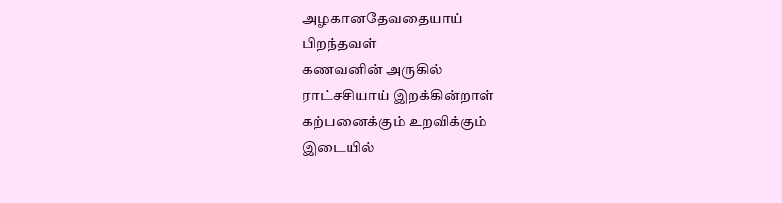அழகானதேவதையாய்
பிறந்தவள்
கணவனின் அருகில்
ராட்சசியாய் இறக்கின்றாள்
கற்பனைக்கும் உறவிக்கும்
இடையில்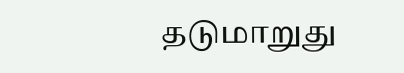தடுமாறுது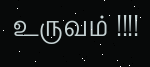உருவம் !!!!